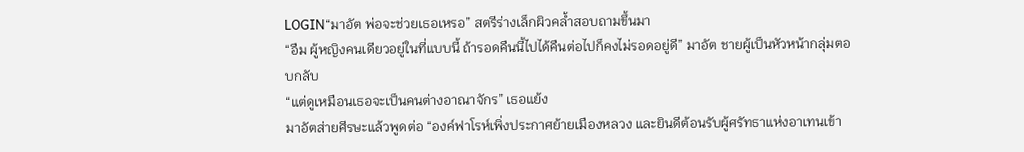LOGIN“มาอัต พ่อจะช่วยเธอเหรอ” สตรีร่างเล็กผิวคล้ำสอบถามขึ้นมา
“อืม ผู้หญิงคนเดียวอยู่ในที่แบบนี้ ถ้ารอดคืนนี้ไปได้คืนต่อไปก็คงไม่รอดอยู่ดี” มาอัต ชายผู้เป็นหัวหน้ากลุ่มตอบกลับ
“แต่ดูเหมือนเธอจะเป็นคนต่างอาณาจักร” เธอแย้ง
มาอัตส่ายศีรษะแล้วพูดต่อ “องค์ฟาโรห์เพิ่งประกาศย้ายเมืองหลวง และยินดีต้อนรับผู้ศรัทธาแห่งอาเทนเข้า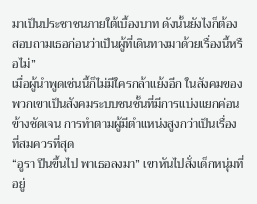มาเป็นประชาชนภายใต้เบื้องบาท ดังนั้นยังไงก็ต้องสอบถามเธอก่อนว่าเป็นผู้ที่เดินทางมาด้วยเรื่องนี้หรือไม่”
เมื่อผู้นำพูดเช่นนี้ก็ไม่มีใครกล้าแย้งอีก ในสังคมของพวกเขาเป็นสังคมระบบชนชั้นที่มีการแบ่งแยกค่อนข้างชัดเจน การทำตามผู้มีตำแหน่งสูงกว่าเป็นเรื่องที่สมควรที่สุด
“อูรา ปีนขึ้นไป พาเธอลงมา” เขาหันไปสั่งเด็กหนุ่มที่อยู่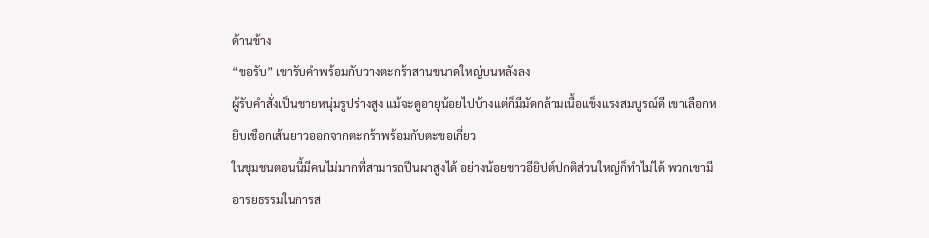ด้านข้าง
“ขอรับ” เขารับคำพร้อมกับวางตะกร้าสานขนาดใหญ่บนหลังลง
ผู้รับคำสั่งเป็นชายหนุ่มรูปร่างสูง แม้จะดูอายุน้อยไปบ้างแต่ก็มีมัดกล้ามเนื้อแข็งแรงสมบูรณ์ดี เขาเลือกหยิบเชือกเส้นยาวออกจากตะกร้าพร้อมกับตะขอเกี่ยว
ในชุมชนตอนนี้มีคนไม่มากที่สามารถปีนผาสูงได้ อย่างน้อยชาวอียิปต์ปกติส่วนใหญ่ก็ทำไม่ได้ พวกเขามีอารยธรรมในการส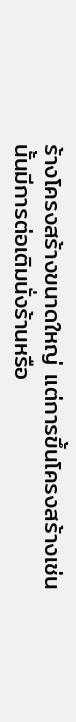ร้างโครงสร้างขนาดใหญ่ แต่การขึ้นโครงสร้างเช่นนั้นมีการต่อเติมนั่งร้านหรือ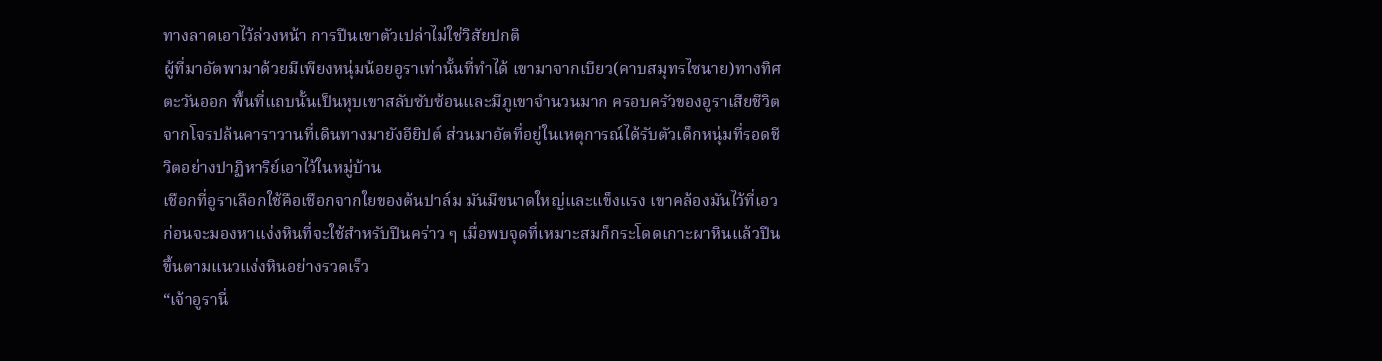ทางลาดเอาไว้ล่วงหน้า การปีนเขาตัวเปล่าไม่ใช่วิสัยปกติ
ผู้ที่มาอัตพามาด้วยมีเพียงหนุ่มน้อยอูราเท่านั้นที่ทำได้ เขามาจากเบียว(คาบสมุทรไซนาย)ทางทิศตะวันออก พื้นที่แถบนั้นเป็นหุบเขาสลับซับซ้อนและมีภูเขาจำนวนมาก ครอบครัวของอูราเสียชีวิตจากโจรปล้นคาราวานที่เดินทางมายังอียิปต์ ส่วนมาอัตที่อยู่ในเหตุการณ์ได้รับตัวเด็กหนุ่มที่รอดชีวิตอย่างปาฏิหาริย์เอาไว้ในหมู่บ้าน
เชือกที่อูราเลือกใช้คือเชือกจากใยของต้นปาล์ม มันมีขนาดใหญ่และแข็งแรง เขาคล้องมันไว้ที่เอวก่อนจะมองหาแง่งหินที่จะใช้สำหรับปีนคร่าว ๆ เมื่อพบจุดที่เหมาะสมก็กระโดดเกาะผาหินแล้วปีนขึ้นตามแนวแง่งหินอย่างรวดเร็ว
“เจ้าอูรานี่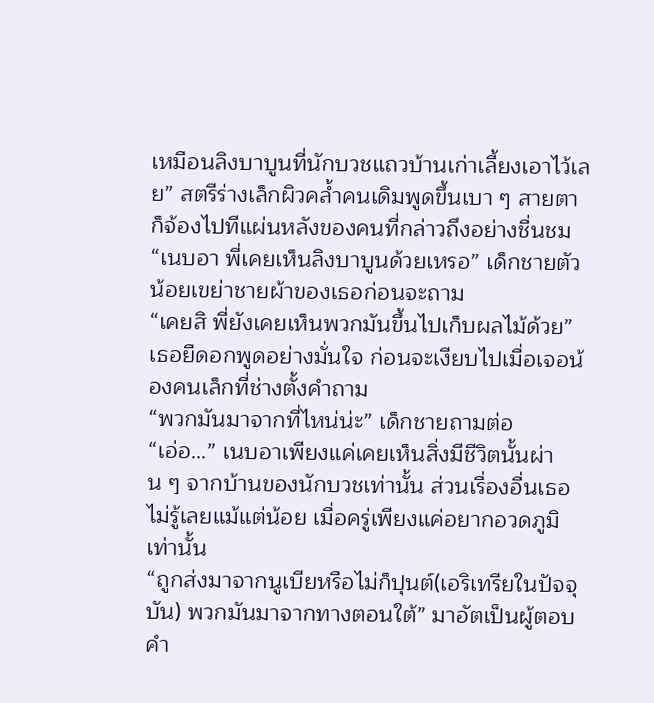เหมือนลิงบาบูนที่นักบวชแถวบ้านเก่าเลี้ยงเอาไว้เลย” สตรีร่างเล็กผิวคล้ำคนเดิมพูดขึ้นเบา ๆ สายตาก็จ้องไปทีแผ่นหลังของคนที่กล่าวถึงอย่างชื่นชม
“เนบอา พี่เคยเห็นลิงบาบูนด้วยเหรอ” เด็กชายตัวน้อยเขย่าชายผ้าของเธอก่อนจะถาม
“เคยสิ พี่ยังเคยเห็นพวกมันขึ้นไปเก็บผลไม้ด้วย” เธอยืดอกพูดอย่างมั่นใจ ก่อนจะเงียบไปเมื่อเจอน้องคนเล็กที่ช่างตั้งคำถาม
“พวกมันมาจากที่ไหน่น่ะ” เด็กชายถามต่อ
“เอ่อ…” เนบอาเพียงแค่เคยเห็นสิ่งมีชีวิตนั้นผ่าน ๆ จากบ้านของนักบวชเท่านั้น ส่วนเรื่องอื่นเธอไม่รู้เลยแม้แต่น้อย เมื่อครู่เพียงแค่อยากอวดภูมิเท่านั้น
“ถูกส่งมาจากนูเบียหรือไม่ก็ปุนต์(เอริเทรียในปัจจุบัน) พวกมันมาจากทางตอนใต้” มาอัตเป็นผู้ตอบคำ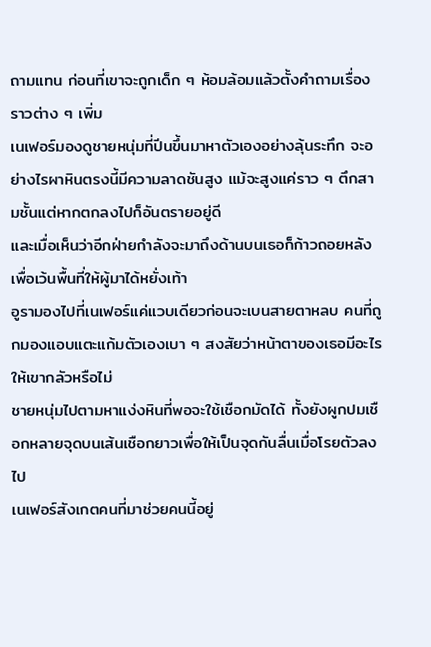ถามแทน ก่อนที่เขาจะถูกเด็ก ๆ ห้อมล้อมแล้วตั้งคำถามเรื่องราวต่าง ๆ เพิ่ม
เนเฟอร์มองดูชายหนุ่มที่ปีนขึ้นมาหาตัวเองอย่างลุ้นระทึก จะอย่างไรผาหินตรงนี้มีความลาดชันสูง แม้จะสูงแค่ราว ๆ ตึกสามชั้นแต่หากตกลงไปก็อันตรายอยู่ดี
และเมื่อเห็นว่าอีกฝ่ายกำลังจะมาถึงด้านบนเธอก็ก้าวถอยหลังเพื่อเว้นพื้นที่ให้ผู้มาได้หยั่งเท้า
อูรามองไปที่เนเฟอร์แค่แวบเดียวก่อนจะเบนสายตาหลบ คนที่ถูกมองแอบแตะแก้มตัวเองเบา ๆ สงสัยว่าหน้าตาของเธอมีอะไรให้เขากลัวหรือไม่
ชายหนุ่มไปตามหาแง่งหินที่พอจะใช้เชือกมัดได้ ทั้งยังผูกปมเชือกหลายจุดบนเส้นเชือกยาวเพื่อให้เป็นจุดกันลื่นเมื่อโรยตัวลงไป
เนเฟอร์สังเกตคนที่มาช่วยคนนี้อยู่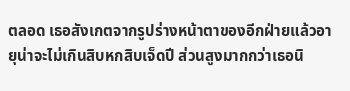ตลอด เธอสังเกตจากรูปร่างหน้าตาของอีกฝ่ายแล้วอายุน่าจะไม่เกินสิบหกสิบเจ็ดปี ส่วนสูงมากกว่าเธอนิ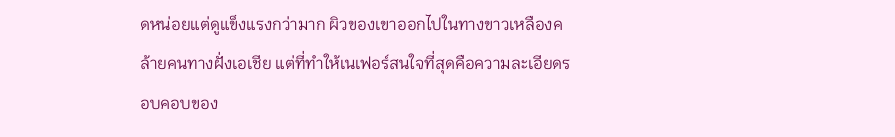ดหน่อยแต่ดูแข็งแรงกว่ามาก ผิวของเขาออกไปในทางขาวเหลืองคล้ายคนทางฝั่งเอเชีย แต่ที่ทำให้เนเฟอร์สนใจที่สุดคือความละเอียดรอบคอบของ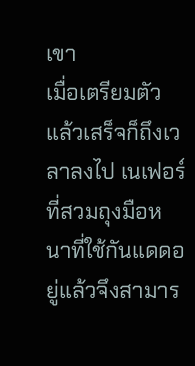เขา
เมื่อเตรียมตัวแล้วเสร็จก็ถึงเวลาลงไป เนเฟอร์ที่สวมถุงมือหนาที่ใช้กันแดดอยู่แล้วจึงสามาร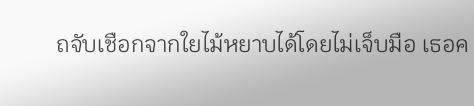ถจับเชือกจากใยไม้หยาบได้โดยไม่เจ็บมือ เธอค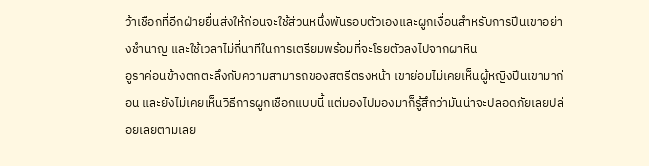ว้าเชือกที่อีกฝ่ายยื่นส่งให้ก่อนจะใช้ส่วนหนึ่งพันรอบตัวเองและผูกเงื่อนสำหรับการปีนเขาอย่างชำนาญ และใช้เวลาไม่กี่นาทีในการเตรียมพร้อมที่จะโรยตัวลงไปจากผาหิน
อูราค่อนข้างตกตะลึงกับความสามารถของสตรีตรงหน้า เขาย่อมไม่เคยเห็นผู้หญิงปีนเขามาก่อน และยังไม่เคยเห็นวิธีการผูกเชือกแบบนี้ แต่มองไปมองมาก็รู้สึกว่ามันน่าจะปลอดภัยเลยปล่อยเลยตามเลย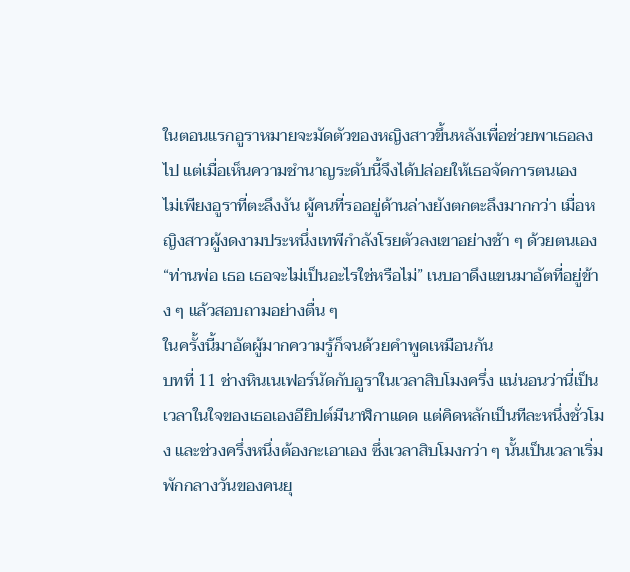ในตอนแรกอูราหมายจะมัดตัวของหญิงสาวขึ้นหลังเพื่อช่วยพาเธอลงไป แต่เมื่อเห็นความชำนาญระดับนี้จึงได้ปล่อยให้เธอจัดการตนเอง
ไม่เพียงอูราที่ตะลึงงัน ผู้คนที่รออยู่ด้านล่างยังตกตะลึงมากกว่า เมื่อหญิงสาวผู้งดงามประหนึ่งเทพีกำลังโรยตัวลงเขาอย่างช้า ๆ ด้วยตนเอง
“ท่านพ่อ เธอ เธอจะไม่เป็นอะไรใช่หรือไม่” เนบอาดึงแขนมาอัตที่อยู่ข้าง ๆ แล้วสอบถามอย่างตื่น ๆ
ในครั้งนี้มาอัตผู้มากความรู้ก็จนด้วยคำพูดเหมือนกัน
บทที่ 11 ช่างหินเนเฟอร์นัดกับอูราในเวลาสิบโมงครึ่ง แน่นอนว่านี่เป็นเวลาในใจของเธอเองอียิปต์มีนาฬิกาแดด แต่คิดหลักเป็นทีละหนึ่งชั่วโมง และช่วงครึ่งหนึ่งต้องกะเอาเอง ซึ่งเวลาสิบโมงกว่า ๆ นั้นเป็นเวลาเริ่มพักกลางวันของคนยุ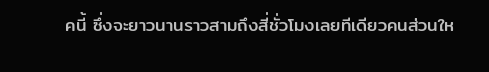คนี้ ซึ่งจะยาวนานราวสามถึงสี่ชั่วโมงเลยทีเดียวคนส่วนให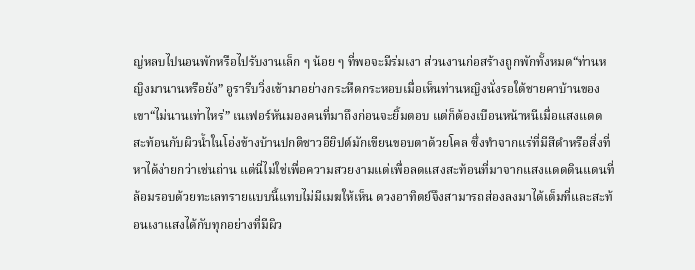ญ่หลบไปนอนพักหรือไปรับงานเล็ก ๆ น้อย ๆ ที่พอจะมีร่มเงา ส่วนงานก่อสร้างถูกพักทั้งหมด“ท่านหญิงมานานหรือยัง” อูรารีบวิ่งเข้ามาอย่างกระหืดกระหอบเมื่อเห็นท่านหญิงนั่งรอใต้ชายคาบ้านของเขา“ไม่นานเท่าไหร่” เนเฟอร์หันมองคนที่มาถึงก่อนจะยิ้มตอบ แต่ก็ต้องเบือนหน้าหนีเมื่อแสงแดดสะท้อนกับผิวน้ำในโอ่งข้างบ้านปกติชาวอียิปต์มักเขียนขอบตาด้วยโคล ซึ่งทำจากแร่ที่มีสีดำหรือสิ่งที่หาได้ง่ายกว่าเช่นถ่าน แต่นี่ไม่ใช่เพื่อความสวยงามแต่เพื่อลดแสงสะท้อนที่มาจากแสงแดดดินแดนที่ล้อมรอบด้วยทะเลทรายแบบนี้แทบไม่มีเมฆให้เห็น ดวงอาทิตย์จึงสามารถส่องลงมาได้เต็มที่และสะท้อนเงาแสงได้กับทุกอย่างที่มีผิว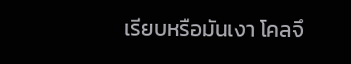เรียบหรือมันเงา โคลจึ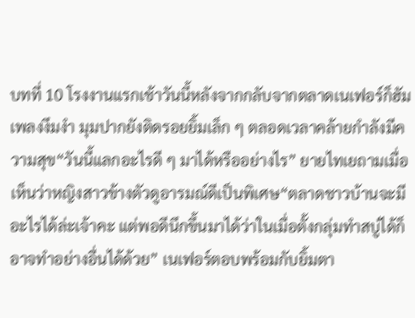บทที่ 10 โรงงานแรกเช้าวันนี้หลังจากกลับจากตลาดเนเฟอร์ก็ฮัมเพลงงึมงำ มุมปากยังติดรอยยิ้มเล็ก ๆ ตลอดเวลาคล้ายกำลังมีความสุข“วันนี้แลกอะไรดี ๆ มาได้หรืออย่างไร” ยายไทเยถามเมื่อเห็นว่าหญิงสาวข้างตัวดูอารมณ์ดีเป็นพิเศษ“ตลาดชาวบ้านจะมีอะไรได้ล่ะเจ้าคะ แต่พอดีนึกขึ้นมาได้ว่าในเมื่อตั้งกลุ่มทำสบู่ได้ก็อาจทำอย่างอื่นได้ด้วย” เนเฟอร์ตอบพร้อมกับยิ้มตา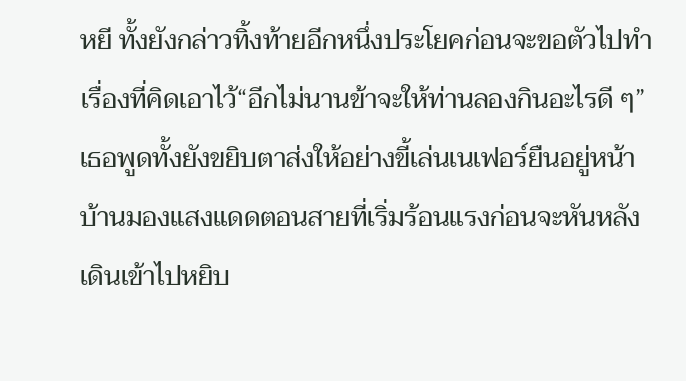หยี ทั้งยังกล่าวทิ้งท้ายอีกหนึ่งประโยคก่อนจะขอตัวไปทำเรื่องที่คิดเอาไว้“อีกไม่นานข้าจะให้ท่านลองกินอะไรดี ๆ” เธอพูดทั้งยังขยิบตาส่งให้อย่างขี้เล่นเนเฟอร์ยืนอยู่หน้าบ้านมองแสงแดดตอนสายที่เริ่มร้อนแรงก่อนจะหันหลังเดินเข้าไปหยิบ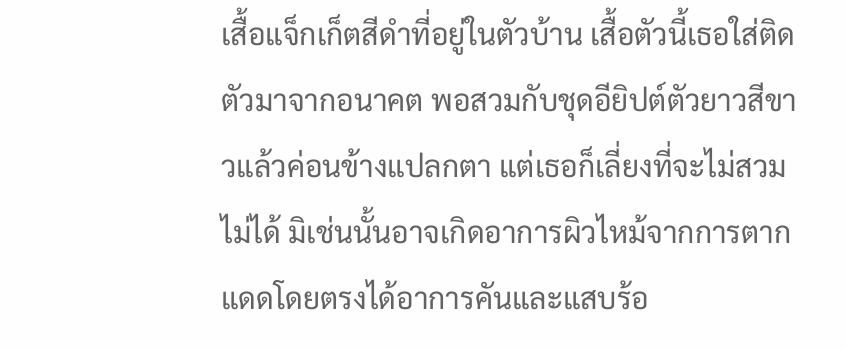เสื้อแจ็กเก็ตสีดำที่อยู่ในตัวบ้าน เสื้อตัวนี้เธอใส่ติดตัวมาจากอนาคต พอสวมกับชุดอียิปต์ตัวยาวสีขาวแล้วค่อนข้างแปลกตา แต่เธอก็เลี่ยงที่จะไม่สวมไม่ได้ มิเช่นนั้นอาจเกิดอาการผิวไหม้จากการตากแดดโดยตรงได้อาการคันและแสบร้อ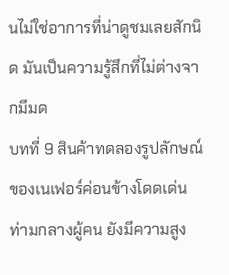นไม่ใช่อาการที่น่าดูชมเลยสักนิด มันเป็นความรู้สึกที่ไม่ต่างจากมีมด
บทที่ 9 สินค้าทดลองรูปลักษณ์ของเนเฟอร์ค่อนข้างโดดเด่นท่ามกลางผู้คน ยังมีความสูง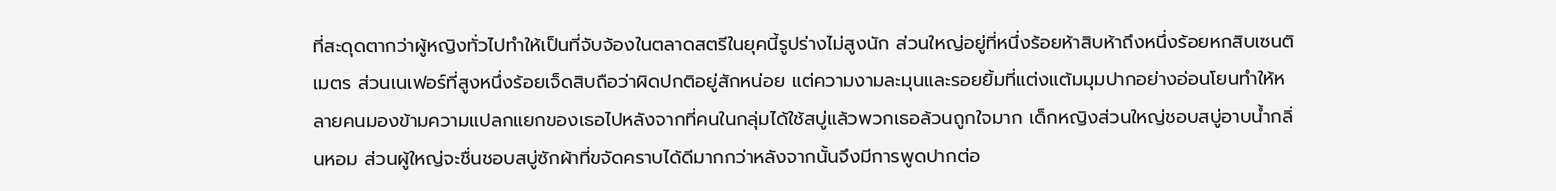ที่สะดุดตากว่าผู้หญิงทั่วไปทำให้เป็นที่จับจ้องในตลาดสตรีในยุคนี้รูปร่างไม่สูงนัก ส่วนใหญ่อยู่ที่หนึ่งร้อยห้าสิบห้าถึงหนึ่งร้อยหกสิบเซนติเมตร ส่วนเนเฟอร์ที่สูงหนึ่งร้อยเจ็ดสิบถือว่าผิดปกติอยู่สักหน่อย แต่ความงามละมุนและรอยยิ้มที่แต่งแต้มมุมปากอย่างอ่อนโยนทำให้หลายคนมองข้ามความแปลกแยกของเธอไปหลังจากที่คนในกลุ่มได้ใช้สบู่แล้วพวกเธอล้วนถูกใจมาก เด็กหญิงส่วนใหญ่ชอบสบู่อาบน้ำกลิ่นหอม ส่วนผู้ใหญ่จะชื่นชอบสบู่ซักผ้าที่ขจัดคราบได้ดีมากกว่าหลังจากนั้นจึงมีการพูดปากต่อ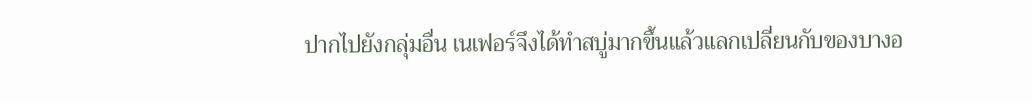ปากไปยังกลุ่มอื่น เนเฟอร์จึงได้ทำสบู่มากขึ้นแล้วแลกเปลี่ยนกับของบางอ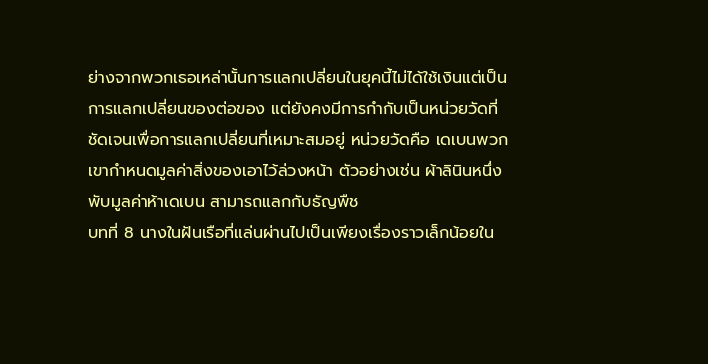ย่างจากพวกเธอเหล่านั้นการแลกเปลี่ยนในยุคนี้ไม่ได้ใช้เงินแต่เป็นการแลกเปลี่ยนของต่อของ แต่ยังคงมีการกำกับเป็นหน่วยวัดที่ชัดเจนเพื่อการแลกเปลี่ยนที่เหมาะสมอยู่ หน่วยวัดคือ เดเบนพวกเขากำหนดมูลค่าสิ่งของเอาไว้ล่วงหน้า ตัวอย่างเช่น ผ้าลินินหนึ่งพับมูลค่าห้าเดเบน สามารถแลกกับธัญพืช
บทที่ 8 นางในฝันเรือที่แล่นผ่านไปเป็นเพียงเรื่องราวเล็กน้อยใน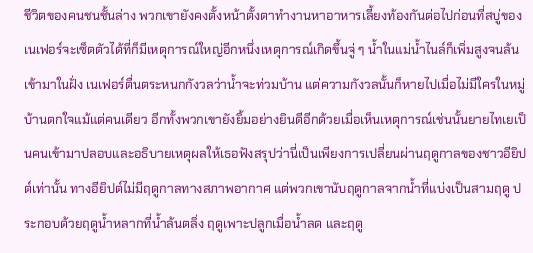ชีวิตของคนชนชั้นล่าง พวกเขายังคงตั้งหน้าตั้งตาทำงานหาอาหารเลี้ยงท้องกันต่อไปก่อนที่สบู่ของเนเฟอร์จะเซ็ตตัวได้ที่ก็มีเหตุการณ์ใหญ่อีกหนึ่งเหตุการณ์เกิดขึ้นจู่ ๆ น้ำในแม่น้ำไนล์ก็เพิ่มสูงจนล้นเข้ามาในฝั่ง เนเฟอร์ตื่นตระหนกกังวลว่าน้ำจะท่วมบ้าน แต่ความกังวลนั้นก็หายไปเมื่อไม่มีใครในหมู่บ้านตกใจแม้แต่คนเดียว อีกทั้งพวกเขายังยิ้มอย่างยินดีอีกด้วยเมื่อเห็นเหตุการณ์เช่นนั้นยายไทเยเป็นคนเข้ามาปลอบและอธิบายเหตุผลให้เธอฟังสรุปว่านี่เป็นเพียงการเปลี่ยนผ่านฤดูกาลของชาวอียิปต์เท่านั้น ทางอียิปต์ไม่มีฤดูกาลทางสภาพอากาศ แต่พวกเขานับฤดูกาลจากน้ำที่แบ่งเป็นสามฤดู ประกอบด้วยฤดูน้ำหลากที่น้ำล้นตลิ่ง ฤดูเพาะปลูกเมื่อน้ำลด และฤดู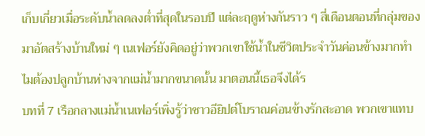เก็บเกี่ยวเมื่อระดับน้ำลดลงต่ำที่สุดในรอบปี แต่ละฤดูห่างกันราว ๆ สี่เดือนตอนที่กลุ่มของมาอัตสร้างบ้านใหม่ ๆ เนเฟอร์ยังคิดอยู่ว่าพวกเขาใช้น้ำในชีวิตประจำวันค่อนข้างมากทำไมต้องปลูกบ้านห่างจากแม่น้ำมากขนาดนั้น มาตอนนี้เธอจึงได้ร
บทที่ 7 เรือกลางแม่น้ำเนเฟอร์เพิ่งรู้ว่าชาวอียิปต์โบราณค่อนข้างรักสะอาด พวกเขาแทบ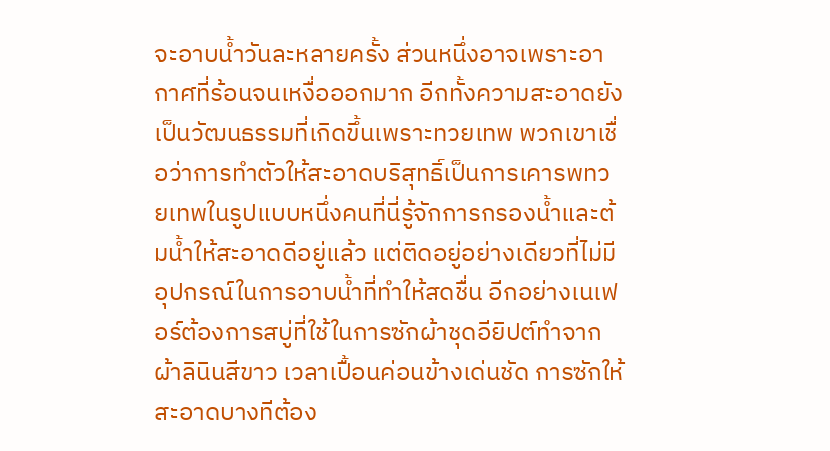จะอาบน้ำวันละหลายครั้ง ส่วนหนึ่งอาจเพราะอากาศที่ร้อนจนเหงื่อออกมาก อีกทั้งความสะอาดยังเป็นวัฒนธรรมที่เกิดขึ้นเพราะทวยเทพ พวกเขาเชื่อว่าการทำตัวให้สะอาดบริสุทธิ์เป็นการเคารพทวยเทพในรูปแบบหนึ่งคนที่นี่รู้จักการกรองน้ำและต้มน้ำให้สะอาดดีอยู่แล้ว แต่ติดอยู่อย่างเดียวที่ไม่มีอุปกรณ์ในการอาบน้ำที่ทำให้สดชื่น อีกอย่างเนเฟอร์ต้องการสบู่ที่ใช้ในการซักผ้าชุดอียิปต์ทำจากผ้าลินินสีขาว เวลาเปื้อนค่อนข้างเด่นชัด การซักให้สะอาดบางทีต้อง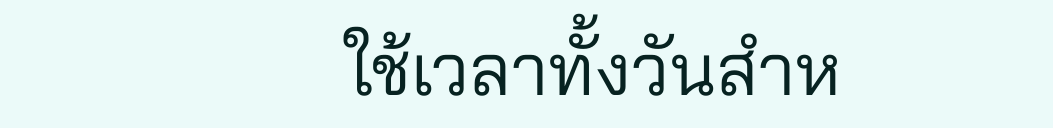ใช้เวลาทั้งวันสำห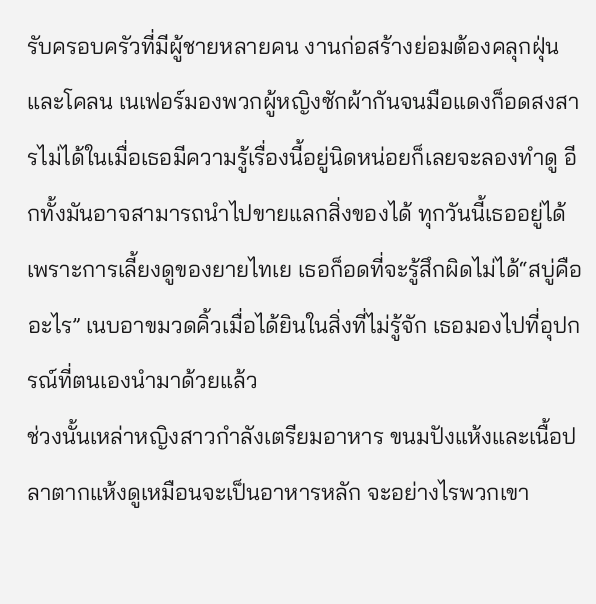รับครอบครัวที่มีผู้ชายหลายคน งานก่อสร้างย่อมต้องคลุกฝุ่นและโคลน เนเฟอร์มองพวกผู้หญิงซักผ้ากันจนมือแดงก็อดสงสารไม่ได้ในเมื่อเธอมีความรู้เรื่องนี้อยู่นิดหน่อยก็เลยจะลองทำดู อีกทั้งมันอาจสามารถนำไปขายแลกสิ่งของได้ ทุกวันนี้เธออยู่ได้เพราะการเลี้ยงดูของยายไทเย เธอก็อดที่จะรู้สึกผิดไม่ได้“สบู่คืออะไร” เนบอาขมวดคิ้วเมื่อได้ยินในสิ่งที่ไม่รู้จัก เธอมองไปที่อุปกรณ์ที่ตนเองนำมาด้วยแล้ว
ช่วงนั้นเหล่าหญิงสาวกำลังเตรียมอาหาร ขนมปังแห้งและเนื้อปลาตากแห้งดูเหมือนจะเป็นอาหารหลัก จะอย่างไรพวกเขา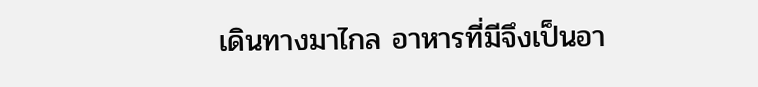เดินทางมาไกล อาหารที่มีจึงเป็นอา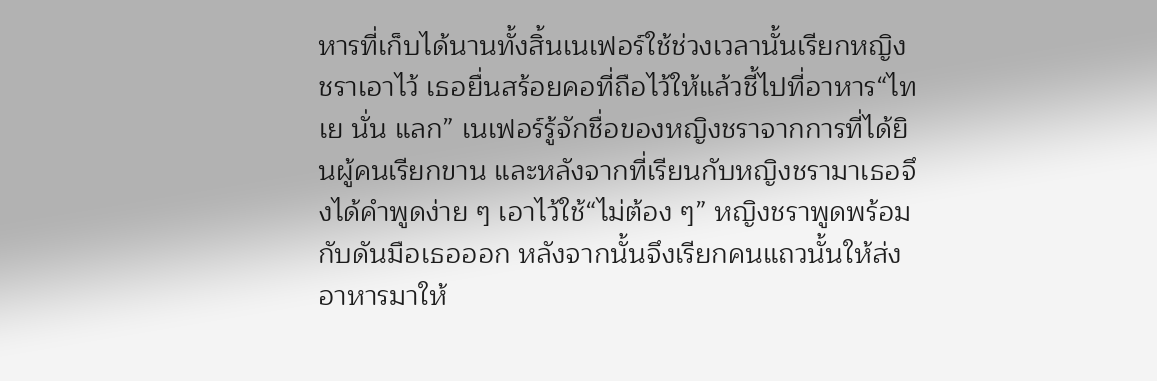หารที่เก็บได้นานทั้งสิ้นเนเฟอร์ใช้ช่วงเวลานั้นเรียกหญิงชราเอาไว้ เธอยื่นสร้อยคอที่ถือไว้ให้แล้วชี้ไปที่อาหาร“ไทเย นั่น แลก” เนเฟอร์รู้จักชื่อของหญิงชราจากการที่ได้ยินผู้คนเรียกขาน และหลังจากที่เรียนกับหญิงชรามาเธอจึงได้คำพูดง่าย ๆ เอาไว้ใช้“ไม่ต้อง ๆ” หญิงชราพูดพร้อมกับดันมือเธอออก หลังจากนั้นจึงเรียกคนแถวนั้นให้ส่งอาหารมาให้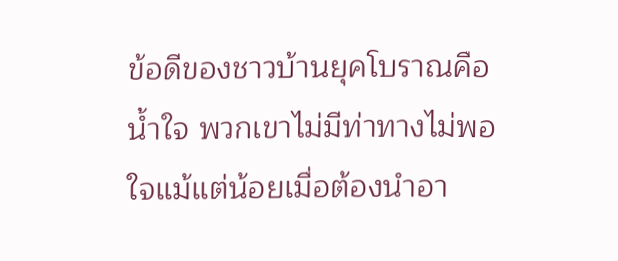ข้อดีของชาวบ้านยุคโบราณคือน้ำใจ พวกเขาไม่มีท่าทางไม่พอใจแม้แต่น้อยเมื่อต้องนำอา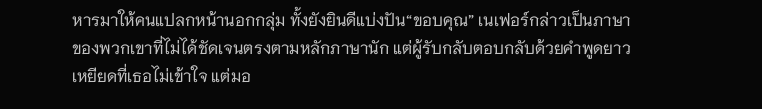หารมาให้คนแปลกหน้านอกกลุ่ม ทั้งยังยินดีแบ่งปัน“ขอบคุณ” เนเฟอร์กล่าวเป็นภาษาของพวกเขาที่ไม่ได้ชัดเจนตรงตามหลักภาษานัก แต่ผู้รับกลับตอบกลับด้วยคำพูดยาวเหยียดที่เธอไม่เข้าใจ แต่มอ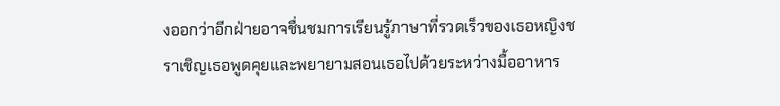งออกว่าอีกฝ่ายอาจชื่นชมการเรียนรู้ภาษาที่รวดเร็วของเธอหญิงชราเชิญเธอพูดคุยและพยายามสอนเธอไปด้วยระหว่างมื้ออาหาร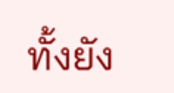ทั้งยัง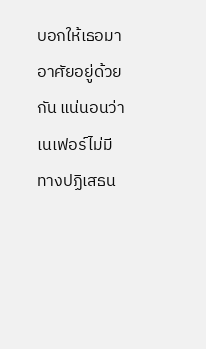บอกให้เธอมาอาศัยอยู่ด้วยกัน แน่นอนว่าเนเฟอร์ไม่มีทางปฏิเสธน